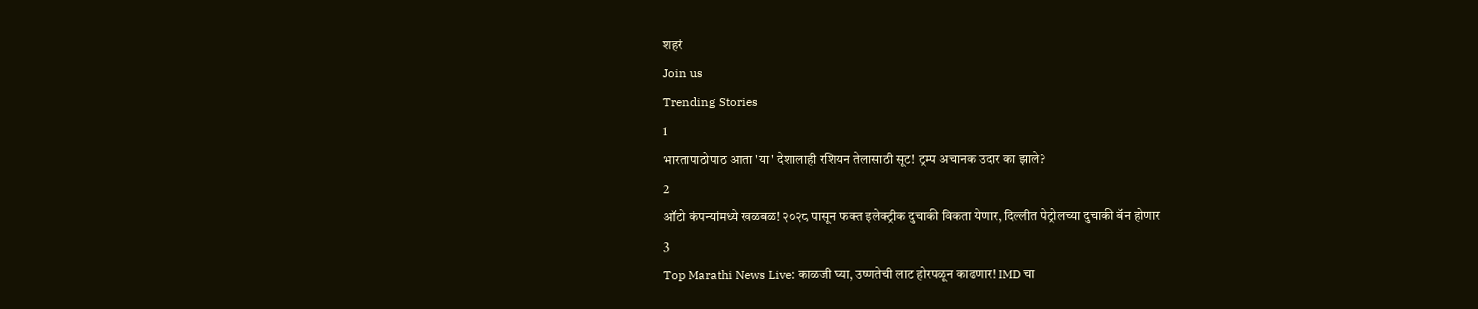शहरं
Join us
Trending Stories
1
भारतापाठोपाठ आता 'या' देशालाही रशियन तेलासाठी सूट! ट्रम्प अचानक उदार का झाले?
2
ऑटो कंपन्यांमध्ये खळबळ! २०२८ पासून फक्त इलेक्ट्रीक दुचाकी विकता येणार, दिल्लीत पेट्रोलच्या दुचाकी बॅन होणार
3
Top Marathi News Live: काळजी घ्या, उष्णतेची लाट होरपळून काढणार! IMD चा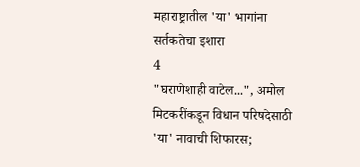महाराष्ट्रातील 'या' भागांना सर्तकतेचा इशारा
4
"घराणेशाही वाटेल...", अमोल मिटकरींकडून विधान परिषदेसाठी 'या' नावाची शिफारस;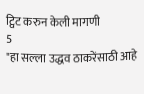ट्विट करुन केली मागणी
5
"हा सल्ला उद्धव ठाकरेंसाठी आहे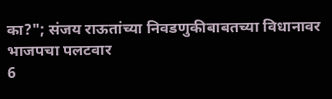का?"; संजय राऊतांच्या निवडणुकीबाबतच्या विधानावर भाजपचा पलटवार
6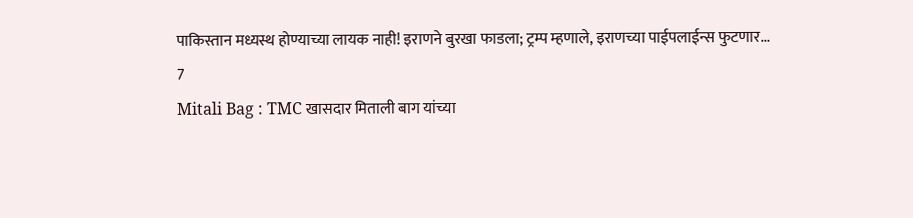पाकिस्तान मध्यस्थ होण्याच्या लायक नाही! इराणने बुरखा फाडला; ट्रम्प म्हणाले, इराणच्या पाईपलाईन्स फुटणार...
7
Mitali Bag : TMC खासदार मिताली बाग यांच्या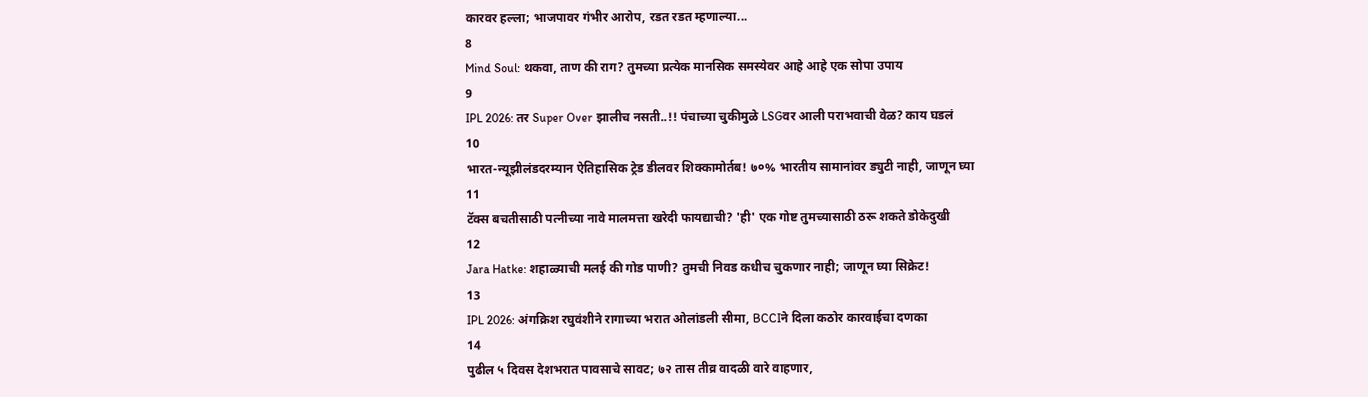कारवर हल्ला; भाजपावर गंभीर आरोप, रडत रडत म्हणाल्या...
8
Mind Soul: थकवा, ताण की राग? तुमच्या प्रत्येक मानसिक समस्येवर आहे आहे एक सोपा उपाय
9
IPL 2026: तर Super Over झालीच नसती..!! पंचाच्या चुकीमुळे LSGवर आली पराभवाची वेळ? काय घडलं
10
भारत-न्यूझीलंडदरम्यान ऐतिहासिक ट्रेड डीलवर शिक्कामोर्तब! ७०% भारतीय सामानांवर ड्युटी नाही, जाणून घ्या
11
टॅक्स बचतीसाठी पत्नीच्या नावे मालमत्ता खरेदी फायद्याची? 'ही' एक गोष्ट तुमच्यासाठी ठरू शकते डोकेदुखी
12
Jara Hatke: शहाळ्याची मलई की गोड पाणी? तुमची निवड कधीच चुकणार नाही; जाणून घ्या सिक्रेट!
13
IPL 2026: अंगक्रिश रघुवंशीने रागाच्या भरात ओलांडली सीमा, BCCIने दिला कठोर कारवाईचा दणका
14
पुढील ५ दिवस देशभरात पावसाचे सावट; ७२ तास तीव्र वादळी वारे वाहणार,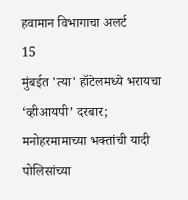हवामान विभागाचा अलर्ट
15
मुंबईत 'त्या' हॉटेलमध्ये भरायचा ‘व्हीआयपी’ दरबार; मनोहरमामाच्या भक्तांची यादी पोलिसांच्या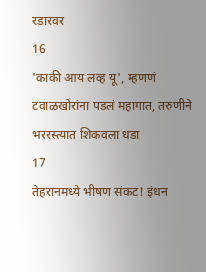रडारवर
16
'काकी आय लव्ह यू', म्हणणं टवाळखोरांना पडलं महागात, तरुणीने भररस्त्यात शिकवला धडा
17
तेहरानमध्ये भीषण संकट! इंधन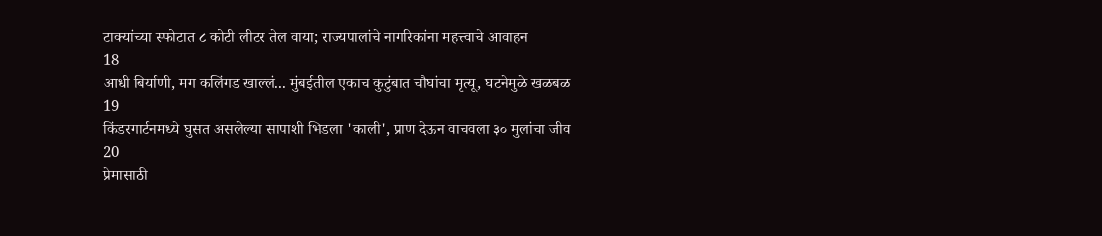टाक्यांच्या स्फोटात ८ कोटी लीटर तेल वाया; राज्यपालांचे नागरिकांना महत्त्वाचे आवाहन
18
आधी बिर्याणी, मग कलिंगड खाल्लं... मुंबईतील एकाच कुटुंबात चौघांचा मृत्यू, घटनेमुळे खळबळ
19
किंडरगार्टनमध्ये घुसत असलेल्या सापाशी भिडला 'काली', प्राण देऊन वाचवला ३० मुलांचा जीव
20
प्रेमासाठी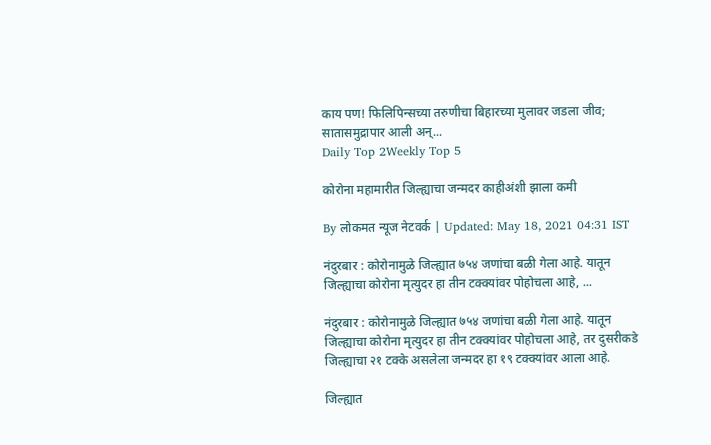काय पण! फिलिपिन्सच्या तरुणीचा बिहारच्या मुलावर जडला जीव; सातासमुद्रापार आली अन्...
Daily Top 2Weekly Top 5

कोरोना महामारीत जिल्ह्याचा जन्मदर काहीअंशी झाला कमी

By लोकमत न्यूज नेटवर्क | Updated: May 18, 2021 04:31 IST

नंदुरबार : कोरोनामुळे जिल्ह्यात ७५४ जणांचा बळी गेला आहे. यातून जिल्ह्याचा कोरोना मृत्युदर हा तीन टक्क्यांवर पोहोचला आहे, ...

नंदुरबार : कोरोनामुळे जिल्ह्यात ७५४ जणांचा बळी गेला आहे. यातून जिल्ह्याचा कोरोना मृत्युदर हा तीन टक्क्यांवर पोहोचला आहे, तर दुसरीकडे जिल्ह्याचा २१ टक्के असलेला जन्मदर हा १९ टक्क्यांवर आला आहे.

जिल्ह्यात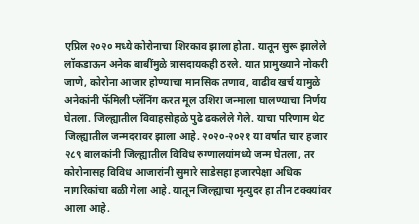एप्रिल २०२० मध्ये कोरोनाचा शिरकाव झाला होता. यातून सुरू झालेले लॉकडाऊन अनेक बाबींमुळे त्रासदायकही ठरले. यात प्रामुख्याने नोकरी जाणे, कोरोना आजार होण्याचा मानसिक तणाव, वाढीव खर्च यामुळे अनेकांनी फॅमिली प्लॅनिंग करत मूल उशिरा जन्माला घालण्याचा निर्णय घेतला. जिल्ह्यातील विवाहसोहळे पुढे ढकलेले गेले. याचा परिणाम थेट जिल्ह्यातील जन्मदरावर झाला आहे. २०२०-२०२१ या वर्षात चार हजार २८९ बालकांनी जिल्ह्यातील विविध रुग्णालयांमध्ये जन्म घेतला, तर कोरोनासह विविध आजारांनी सुमारे साडेसहा हजारपेक्षा अधिक नागरिकांचा बळी गेला आहे. यातून जिल्ह्याचा मृत्युदर हा तीन टक्क्यांवर आला आहे.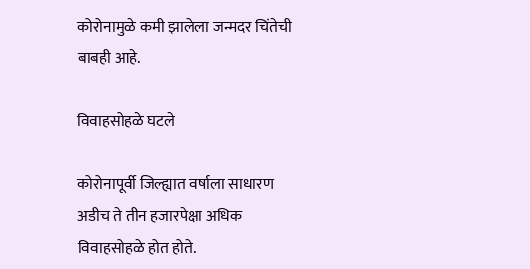कोरोनामुळे कमी झालेला जन्मदर चिंतेची बाबही आहे.

विवाहसोहळे घटले

कोरोनापूर्वी जिल्ह्यात वर्षाला साधारण अडीच ते तीन हजारपेक्षा अधिक विवाहसोहळे होत होते.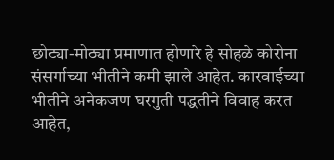छोट्या-मोठ्या प्रमाणात होणारे हे सोहळे कोरोना संसर्गाच्या भीतीने कमी झाले आहेत. कारवाईच्या भीतीने अनेकजण घरगुती पद्धतीने विवाह करत आहेत,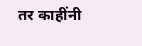तर काहींनी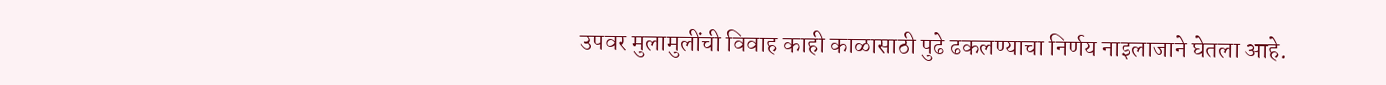उपवर मुलामुलींची विवाह काही काळासाठी पुढे ढकलण्याचा निर्णय नाइलाजाने घेतला आहे.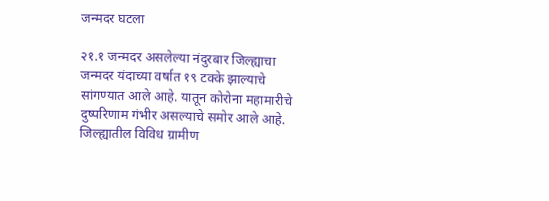जन्मदर घटला

२१.१ जन्मदर असलेल्या नंदुरबार जिल्ह्याचा जन्मदर यंदाच्या वर्षात १९ टक्के झाल्याचे सांगण्यात आले आहे. यातून कोरोना महामारीचे दुष्परिणाम गंभीर असल्याचे समोर आले आहे. जिल्ह्यातील विविध ग्रामीण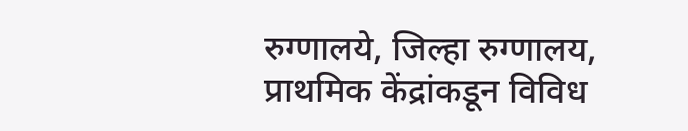रुग्णालये, जिल्हा रुग्णालय, प्राथमिक केंद्रांकडून विविध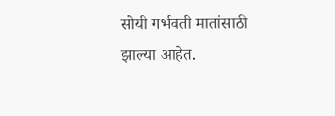सोयी गर्भवती मातांसाठी झाल्या आहेत.